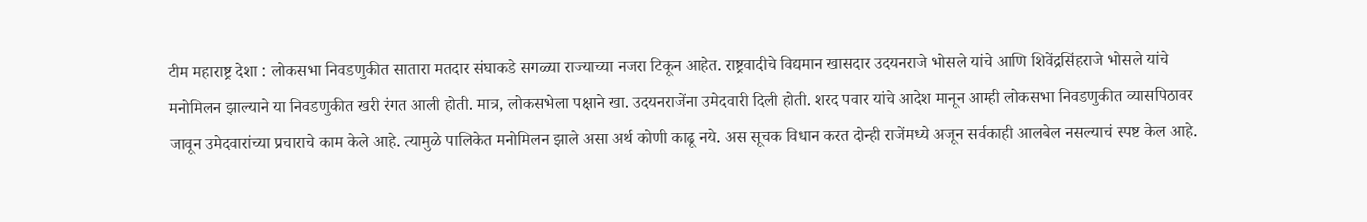टीम महाराष्ट्र देशा : लोकसभा निवडणुकीत सातारा मतदार संघाकडे सगळ्या राज्याच्या नजरा टिकून आहेत. राष्ट्रवादीचे विद्यमान खासदार उदयनराजे भोसले यांचे आणि शिवेंद्रसिंहराजे भोसले यांचे मनोमिलन झाल्याने या निवडणुकीत खरी रंगत आली होती. मात्र, लोकसभेला पक्षाने खा. उदयनराजेंना उमेदवारी दिली होती. शरद पवार यांचे आदेश मानून आम्ही लोकसभा निवडणुकीत व्यासपिठावर जावून उमेदवारांच्या प्रचाराचे काम केले आहे. त्यामुळे पालिकेत मनोमिलन झाले असा अर्थ कोणी काढू नये. अस सूचक विधान करत दोन्ही राजेंमध्ये अजून सर्वकाही आलबेल नसल्याचं स्पष्ट केल आहे.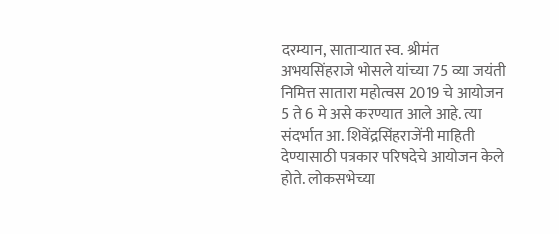दरम्यान, साताऱ्यात स्व. श्रीमंत अभयसिंहराजे भोसले यांच्या 75 व्या जयंती निमित्त सातारा महोत्वस 2019 चे आयोजन 5 ते 6 मे असे करण्यात आले आहे. त्या संदर्भात आ. शिवेंद्रसिंहराजेंनी माहिती देण्यासाठी पत्रकार परिषदेचे आयोजन केले होते. लोकसभेच्या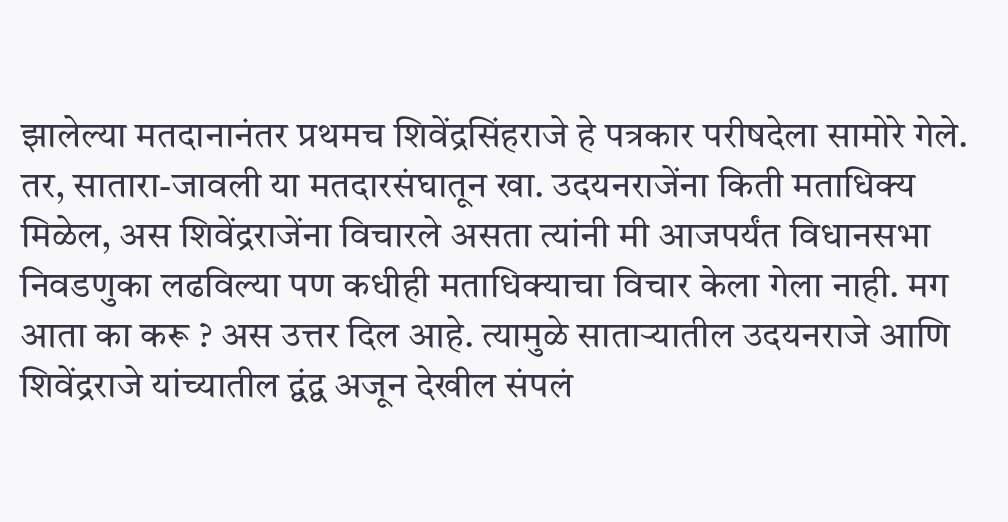झालेल्या मतदानानंतर प्रथमच शिवेंद्रसिंहराजे हे पत्रकार परीषदेला सामोरे गेले.
तर, सातारा-जावली या मतदारसंघातून खा. उदयनराजेंना किती मताधिक्य मिळेल, अस शिवेंद्रराजेंना विचारले असता त्यांनी मी आजपर्यंत विधानसभा निवडणुका लढविल्या पण कधीही मताधिक्याचा विचार केला गेला नाही. मग आता का करू ? अस उत्तर दिल आहे. त्यामुळे साताऱ्यातील उदयनराजे आणि शिवेंद्रराजे यांच्यातील द्वंद्व अजून देखील संपलं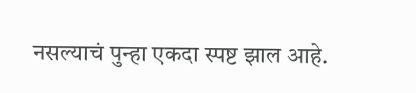नसल्याचं पुन्हा एकदा स्पष्ट झाल आहे.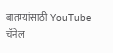बातम्यांसाठी YouTube चॅनेल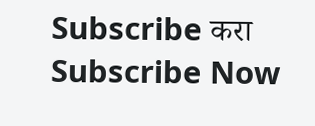Subscribe करा
Subscribe Now